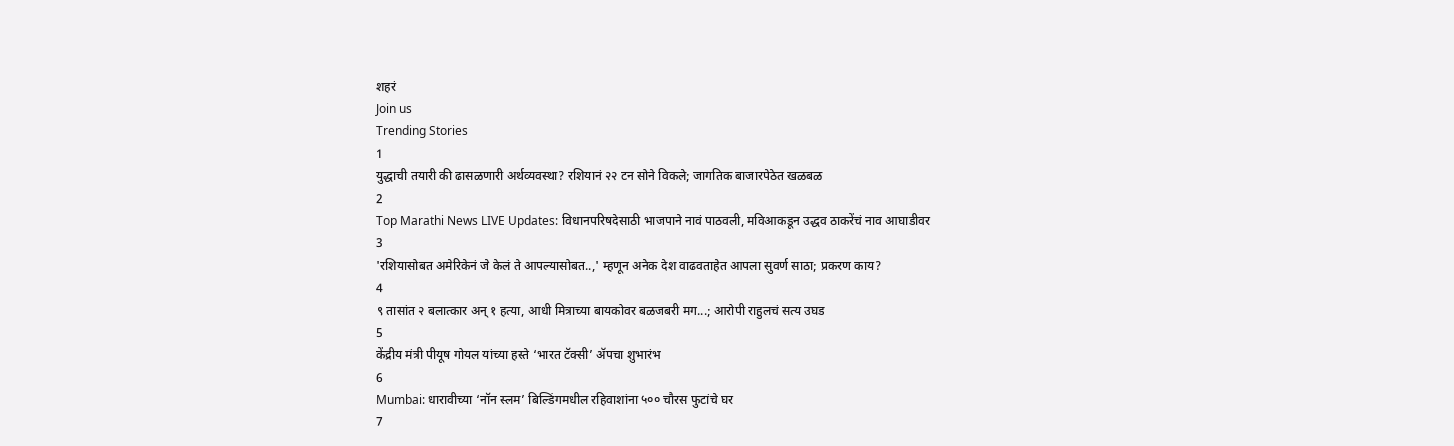शहरं
Join us
Trending Stories
1
युद्धाची तयारी की ढासळणारी अर्थव्यवस्था? रशियानं २२ टन सोने विकले; जागतिक बाजारपेठेत खळबळ
2
Top Marathi News LIVE Updates: विधानपरिषदेसाठी भाजपाने नावं पाठवली, मविआकडून उद्धव ठाकरेंचं नाव आघाडीवर
3
'रशियासोबत अमेरिकेनं जे केलं ते आपल्यासोबत..,' म्हणून अनेक देश वाढवताहेत आपला सुवर्ण साठा; प्रकरण काय?
4
९ तासांत २ बलात्कार अन् १ हत्या, आधी मित्राच्या बायकोवर बळजबरी मग...; आरोपी राहुलचं सत्य उघड
5
केंद्रीय मंत्री पीयूष गोयल यांच्या हस्ते ‘भारत टॅक्सी’ ॲपचा शुभारंभ
6
Mumbai: धारावीच्या ‘नॉन स्लम’ बिल्डिंगमधील रहिवाशांना ५०० चौरस फुटांचे घर
7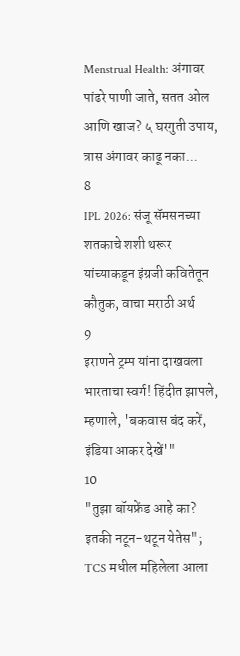Menstrual Health: अंगावर पांढरे पाणी जाते, सतत ओल आणि खाज? ५ घरगुती उपाय, त्रास अंगावर काढू नका...
8
IPL 2026: संजू सॅमसनच्या शतकाचे शशी थरूर यांच्याकडून इंग्रजी कवितेतून कौतुक, वाचा मराठी अर्थ
9
इराणने ट्रम्प यांना दाखवला भारताचा स्वर्ग! हिंदीत झापले, म्हणाले, 'बकवास बंद करें, इंडिया आकर देखें'"
10
"तुझा बॉयफ्रेंड आहे का? इतकी नटून-थटून येतेस"; TCS मधील महिलेला आला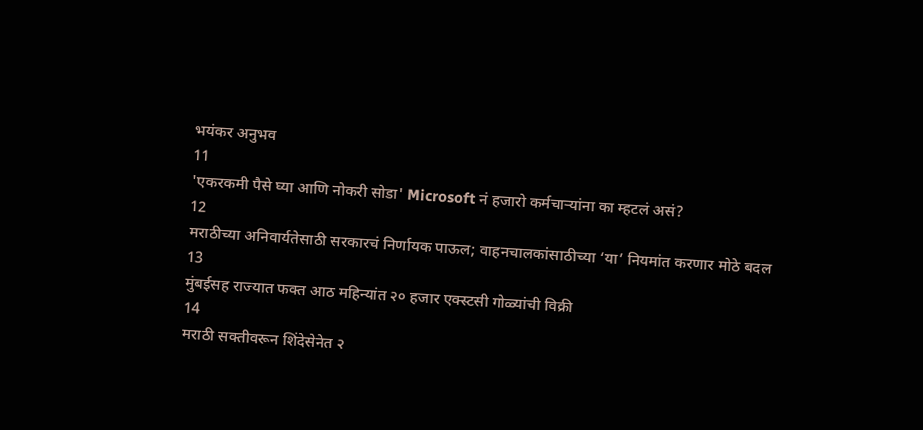भयंकर अनुभव
11
'एकरकमी पैसे घ्या आणि नोकरी सोडा' Microsoft नं हजारो कर्मचाऱ्यांना का म्हटलं असं?
12
मराठीच्या अनिवार्यतेसाठी सरकारचं निर्णायक पाऊल; वाहनचालकांसाठीच्या ‘या’ नियमांत करणार मोठे बदल
13
मुंबईसह राज्यात फक्त आठ महिन्यांत २० हजार एक्स्टसी गोळ्यांची विक्री
14
मराठी सक्तीवरून शिंदेसेनेत २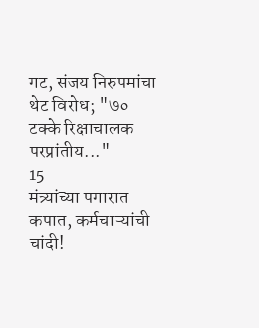गट, संजय निरुपमांचा थेट विरोध; "७० टक्के रिक्षाचालक परप्रांतीय..."
15
मंत्र्यांच्या पगारात कपात, कर्मचाऱ्यांची चांदी!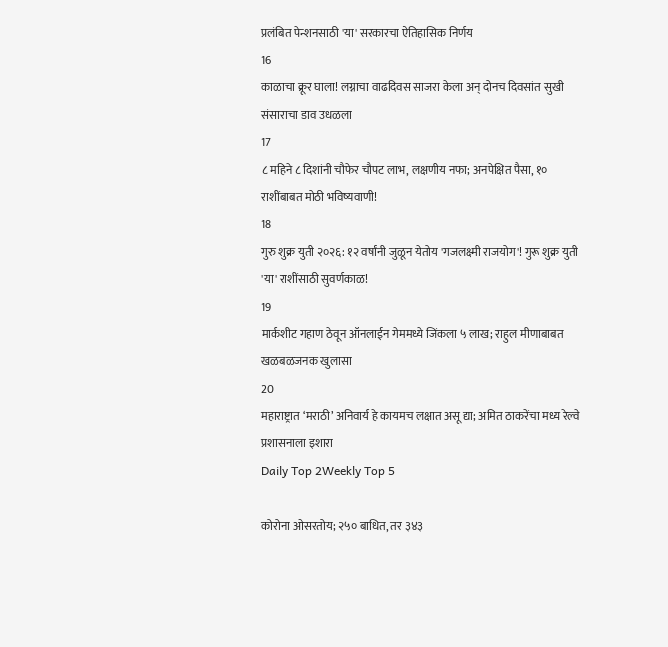प्रलंबित पेन्शनसाठी 'या' सरकारचा ऐतिहासिक निर्णय
16
काळाचा क्रूर घाला! लग्नाचा वाढदिवस साजरा केला अन् दोनच दिवसांत सुखी संसाराचा डाव उधळला
17
८ महिने ८ दिशांनी चौफेर चौपट लाभ, लक्षणीय नफा; अनपेक्षित पैसा, १० राशींबाबत मोठी भविष्यवाणी!
18
गुरु शुक्र युती २०२६: १२ वर्षांनी जुळून येतोय 'गजलक्ष्मी राजयोग'! गुरू शुक्र युती 'या' राशींसाठी सुवर्णकाळ!
19
मार्कशीट गहाण ठेवून ऑनलाईन गेममध्ये जिंकला ५ लाख; राहुल मीणाबाबत खळबळजनक खुलासा
20
महाराष्ट्रात ‘मराठी’ अनिवार्य हे कायमच लक्षात असू द्या; अमित ठाकरेंचा मध्य रेल्वे प्रशासनाला इशारा
Daily Top 2Weekly Top 5

कोरोना ओसरतोय; २५० बाधित, तर ३४३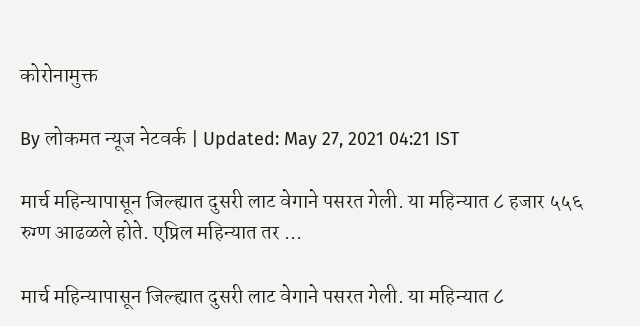कोरोनामुक्त

By लोकमत न्यूज नेटवर्क | Updated: May 27, 2021 04:21 IST

मार्च महिन्यापासून जिल्ह्यात दुसरी लाट वेगाने पसरत गेली. या महिन्यात ८ हजार ५५६ रुग्ण आढळले होते. एप्रिल महिन्यात तर ...

मार्च महिन्यापासून जिल्ह्यात दुसरी लाट वेगाने पसरत गेली. या महिन्यात ८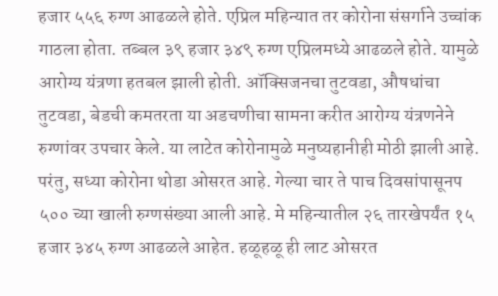हजार ५५६ रुग्ण आढळले होते. एप्रिल महिन्यात तर कोरोना संसर्गाने उच्चांक गाठला होता. तब्बल ३९ हजार ३४९ रुग्ण एप्रिलमध्ये आढळले होते. यामुळे आरोग्य यंत्रणा हतबल झाली होती. ऑक्सिजनचा तुटवडा, औषधांचा तुटवडा, बेडची कमतरता या अडचणीचा सामना करीत आरोग्य यंत्रणनेने रुग्णांवर उपचार केले. या लाटेत कोरोनामुळे मनुष्यहानीही मोठी झाली आहे. परंतु, सध्या कोरोना थोडा ओसरत आहे. गेल्या चार ते पाच दिवसांपासूनप ५०० च्या खाली रुग्णसंख्या आली आहे. मे महिन्यातील २६ तारखेपर्यंत १५ हजार ३४५ रुग्ण आढळले आहेत. हळूहळू ही लाट ओसरत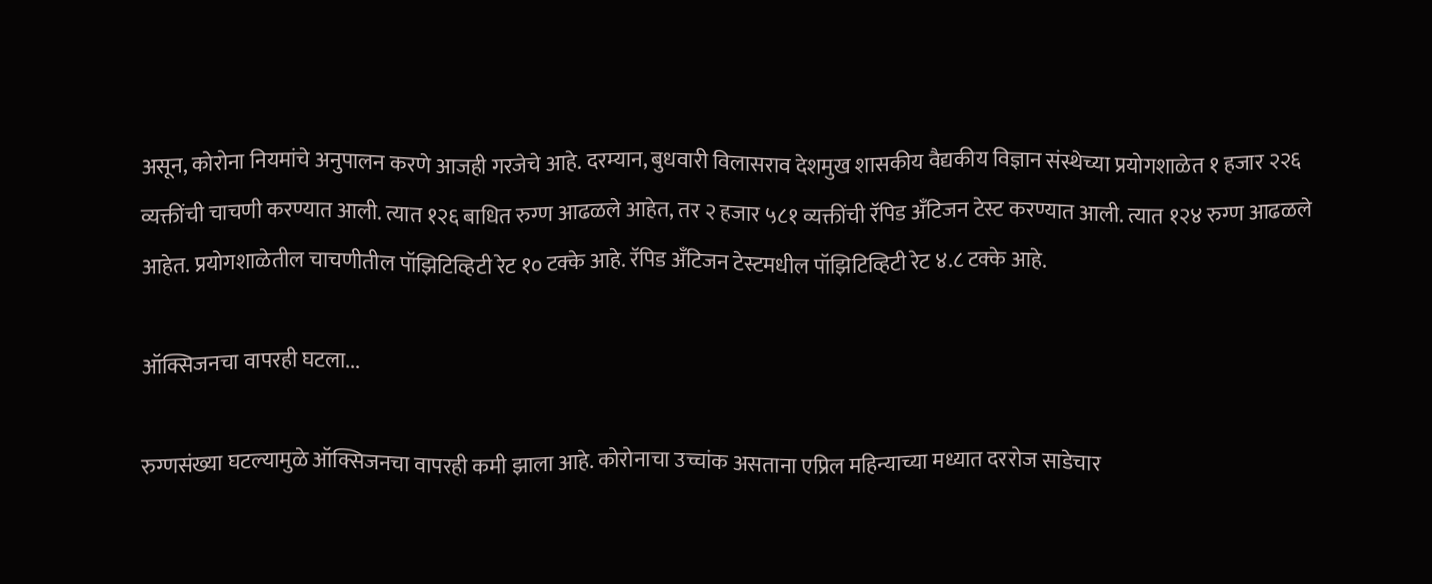असून, कोरोना नियमांचे अनुपालन करणे आजही गरजेचे आहे. दरम्यान, बुधवारी विलासराव देशमुख शासकीय वैद्यकीय विज्ञान संस्थेच्या प्रयोगशाळेत १ हजार २२६ व्यक्तींची चाचणी करण्यात आली. त्यात १२६ बाधित रुग्ण आढळले आहेत, तर २ हजार ५८१ व्यक्तींची रॅपिड अँटिजन टेस्ट करण्यात आली. त्यात १२४ रुग्ण आढळले आहेत. प्रयोगशाळेतील चाचणीतील पॉझिटिव्हिटी रेट १० टक्के आहे. रॅपिड अँटिजन टेस्टमधील पॉझिटिव्हिटी रेट ४.८ टक्के आहे.

ऑक्सिजनचा वापरही घटला...

रुग्णसंख्या घटल्यामुळे ऑक्सिजनचा वापरही कमी झाला आहे. कोरोनाचा उच्चांक असताना एप्रिल महिन्याच्या मध्यात दररोज साडेचार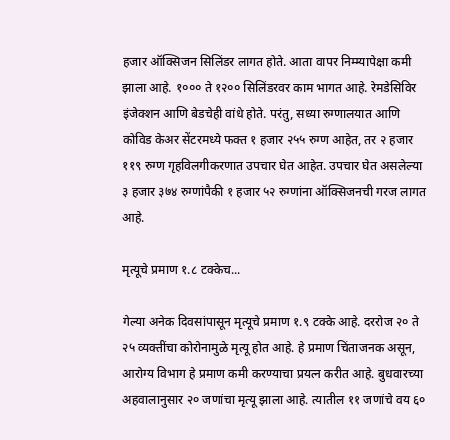हजार ऑक्सिजन सिलिंडर लागत होते. आता वापर निम्म्यापेक्षा कमी झाला आहे. १००० ते १२०० सिलिंडरवर काम भागत आहे. रेमडेसिविर इंजेक्शन आणि बेडचेही वांधे होते. परंतु, सध्या रुग्णालयात आणि कोविड केअर सेंटरमध्ये फक्त १ हजार २५५ रुग्ण आहेत, तर २ हजार ११९ रुग्ण गृहविलगीकरणात उपचार घेत आहेत. उपचार घेत असलेल्या ३ हजार ३७४ रुग्णांपैकी १ हजार ५२ रुग्णांना ऑक्सिजनची गरज लागत आहे.

मृत्यूचे प्रमाण १.८ टक्केच...

गेल्या अनेक दिवसांपासून मृत्यूचे प्रमाण १.९ टक्के आहे. दररोज २० ते २५ व्यक्तींचा कोरोनामुळे मृत्यू होत आहे. हे प्रमाण चिंताजनक असून, आरोग्य विभाग हे प्रमाण कमी करण्याचा प्रयत्न करीत आहे. बुधवारच्या अहवालानुसार २० जणांचा मृत्यू झाला आहे. त्यातील ११ जणांचे वय ६०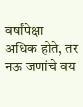वर्षांपेक्षा अधिक होते, तर नऊ जणांचे वय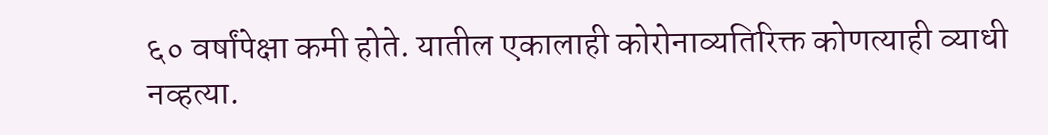६० वर्षांपेक्षा कमी होते. यातील एकालाही कोरोनाव्यतिरिक्त कोणत्याही व्याधी नव्हत्या.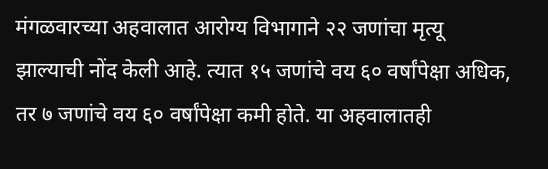मंगळवारच्या अहवालात आरोग्य विभागाने २२ जणांचा मृत्यू झाल्याची नोंद केली आहे. त्यात १५ जणांचे वय ६० वर्षांपेक्षा अधिक, तर ७ जणांचे वय ६० वर्षांपेक्षा कमी होते. या अहवालातही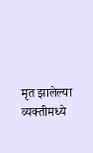मृत झालेल्या व्यक्तीमध्ये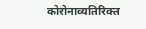कोरोनाव्यतिरिक्त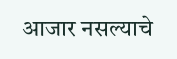आजार नसल्याचे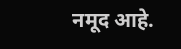नमूद आहे.